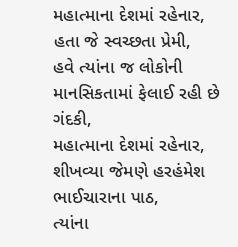મહાત્માના દેશમાં રહેનાર,
હતા જે સ્વચ્છતા પ્રેમી,
હવે ત્યાંના જ લોકોની માનસિકતામાં ફેલાઈ રહી છે ગંદકી,
મહાત્માના દેશમાં રહેનાર,
શીખવ્યા જેમણે હરહંમેશ ભાઈચારાના પાઠ,
ત્યાંના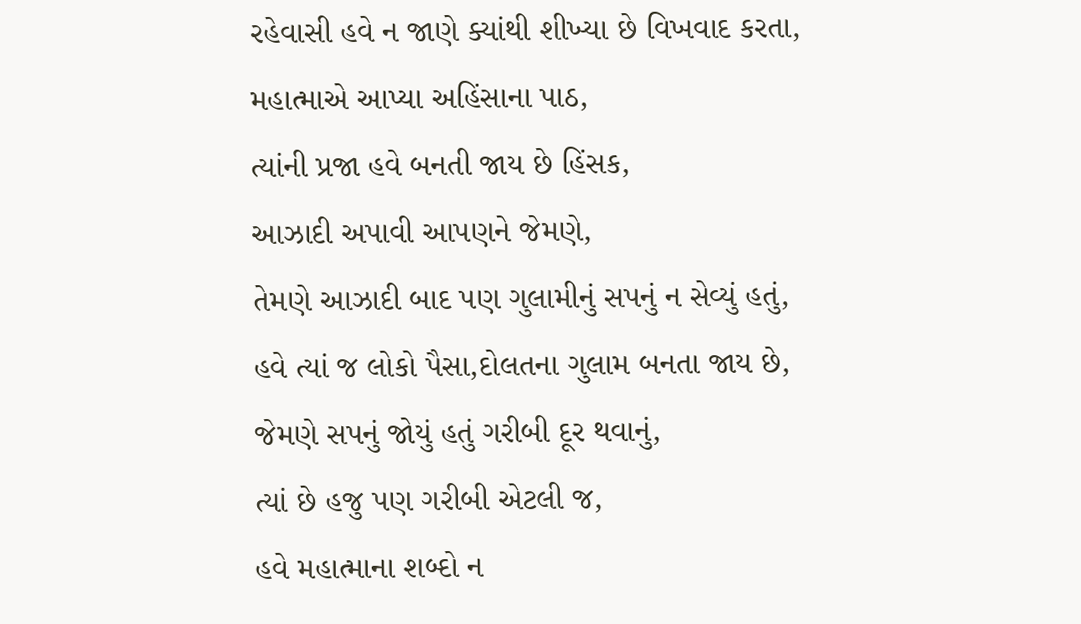રહેવાસી હવે ન જાણે ક્યાંથી શીખ્યા છે વિખવાદ કરતા,
મહાત્માએ આપ્યા અહિંસાના પાઠ,
ત્યાંની પ્રજા હવે બનતી જાય છે હિંસક,
આઝાદી અપાવી આપણને જેમણે,
તેમણે આઝાદી બાદ પણ ગુલામીનું સપનું ન સેવ્યું હતું,
હવે ત્યાં જ લોકો પૈસા,દોલતના ગુલામ બનતા જાય છે,
જેમણે સપનું જોયું હતું ગરીબી દૂર થવાનું,
ત્યાં છે હજુ પણ ગરીબી એટલી જ,
હવે મહાત્માના શબ્દો ન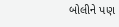બોલીને પણ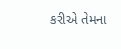કરીએ તેમના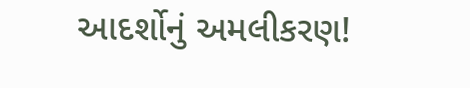આદર્શોનું અમલીકરણ!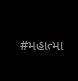#મહાત્મા